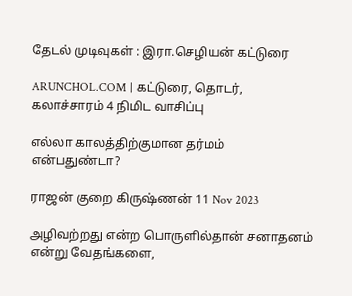தேடல் முடிவுகள் : இரா.செழியன் கட்டுரை

ARUNCHOL.COM | கட்டுரை, தொடர், கலாச்சாரம் 4 நிமிட வாசிப்பு

எல்லா காலத்திற்குமான தர்மம் என்பதுண்டா?

ராஜன் குறை கிருஷ்ணன் 11 Nov 2023

அழிவற்றது என்ற பொருளில்தான் சனாதனம் என்று வேதங்களை,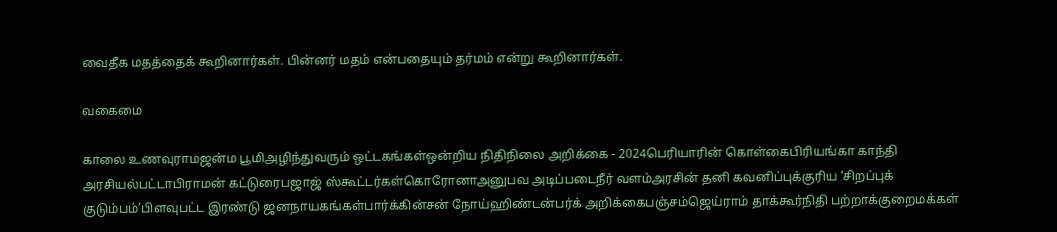வைதீக மதத்தைக் கூறினார்கள். பின்னர் மதம் என்பதையும் தர்மம் என்று கூறினார்கள்.

வகைமை

காலை உணவுராமஜன்ம பூமிஅழிந்துவரும் ஒட்டகங்கள்ஒன்றிய நிதிநிலை அறிக்கை - 2024பெரியாரின் கொள்கைபிரியங்கா காந்தி அரசியல்பட்டாபிராமன் கட்டுரைபஜாஜ் ஸ்கூட்டர்கள்கொரோனாஅனுபவ அடிப்படைநீர் வளம்அரசின் தனி கவனிப்புக்குரிய ‘சிறப்புக் குடும்பம்’பிளவுபட்ட இரண்டு ஜனநாயகங்கள்பார்க்கின்சன் நோய்ஹிண்டன்பர்க் அறிக்கைபஞ்சம்ஜெய்ராம் தாக்கூர்நிதி பற்றாக்குறைமக்கள்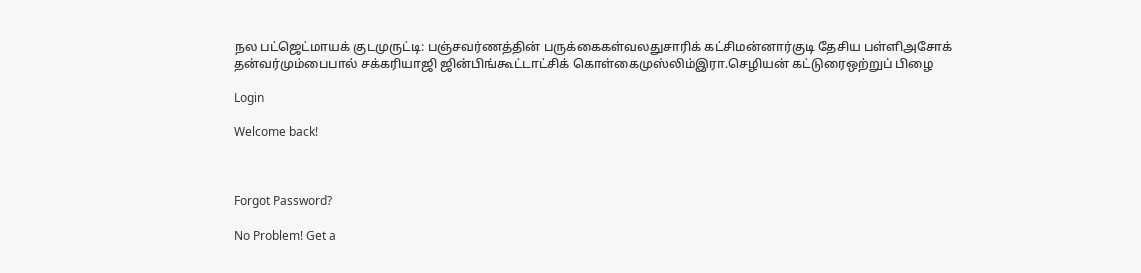நல பட்ஜெட்மாயக் குடமுருட்டி: பஞ்சவர்ணத்தின் பருக்கைகள்வலதுசாரிக் கட்சிமன்னார்குடி தேசிய பள்ளிஅசோக் தன்வர்மும்பைபால் சக்கரியாஜி ஜின்பிங்கூட்டாட்சிக் கொள்கைமுஸ்லிம்இரா.செழியன் கட்டுரைஒற்றுப் பிழை

Login

Welcome back!



Forgot Password?

No Problem! Get a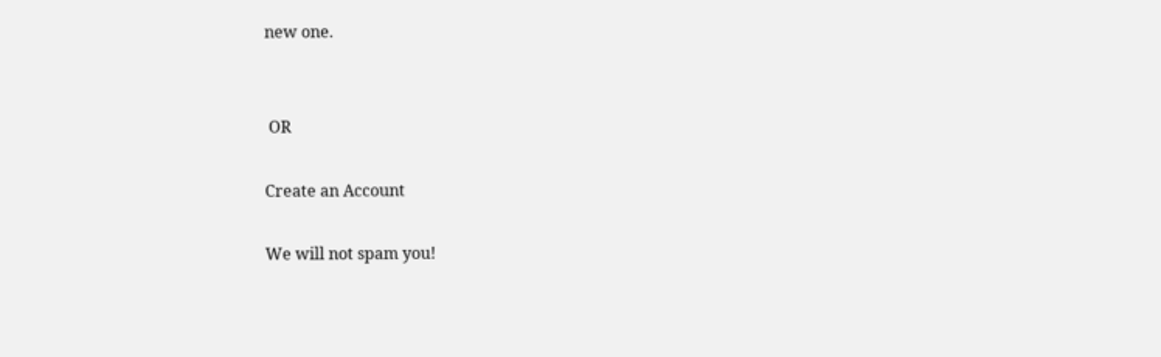new one.


 OR

Create an Account

We will not spam you!